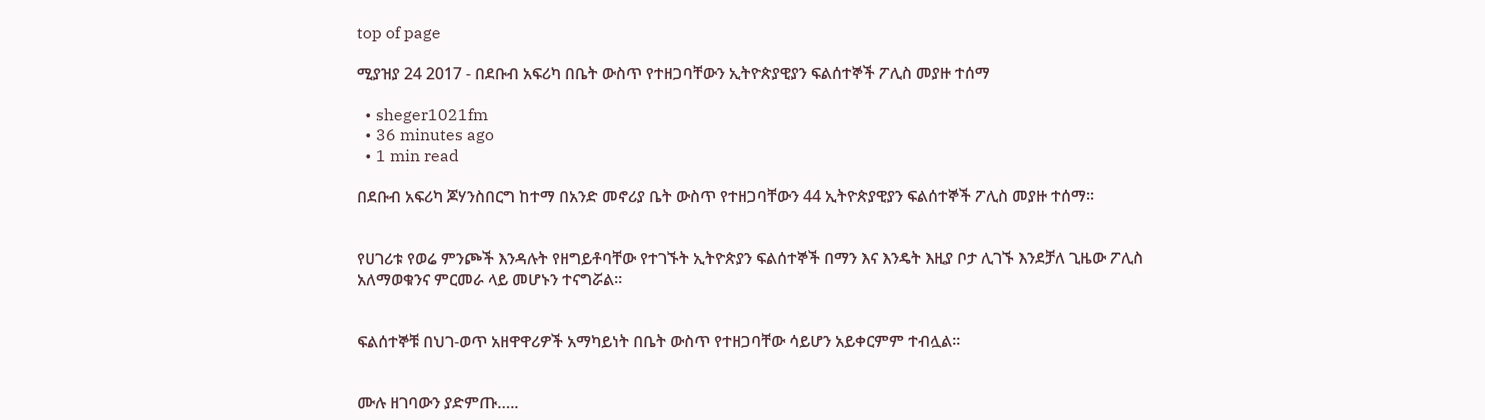top of page

ሚያዝያ 24 2017 - በደቡብ አፍሪካ በቤት ውስጥ የተዘጋባቸውን ኢትዮጵያዊያን ፍልሰተኞች ፖሊስ መያዙ ተሰማ

  • sheger1021fm
  • 36 minutes ago
  • 1 min read

በደቡብ አፍሪካ ጆሃንስበርግ ከተማ በአንድ መኖሪያ ቤት ውስጥ የተዘጋባቸውን 44 ኢትዮጵያዊያን ፍልሰተኞች ፖሊስ መያዙ ተሰማ፡፡


የሀገሪቱ የወሬ ምንጮች እንዳሉት የዘግይቶባቸው የተገኙት ኢትዮጵያን ፍልሰተኞች በማን እና እንዴት እዚያ ቦታ ሊገኙ እንደቻለ ጊዜው ፖሊስ አለማወቁንና ምርመራ ላይ መሆኑን ተናግሯል፡፡


ፍልሰተኞቹ በህገ-ወጥ አዘዋዋሪዎች አማካይነት በቤት ውስጥ የተዘጋባቸው ሳይሆን አይቀርምም ተብሏል፡፡


ሙሉ ዘገባውን ያድምጡ…..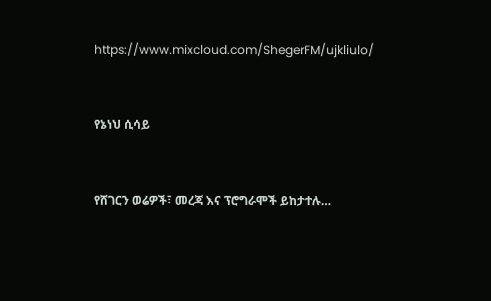https://www.mixcloud.com/ShegerFM/ujkliulo/


የኔነህ ሲሳይ


የሸገርን ወሬዎች፣ መረጃ እና ፕሮግራሞች ይከታተሉ…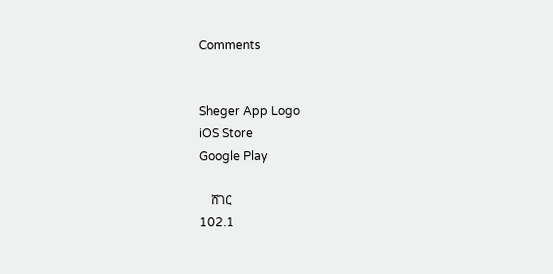Comments


Sheger App Logo
iOS Store
Google Play

    ሸገር
102.1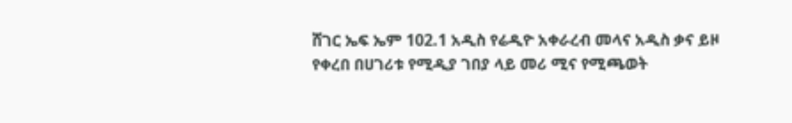ሸገር ኤፍ ኤም 102.1 አዲስ የሬዲዮ አቀራረብ መላና አዲስ ቃና ይዞ የቀረበ በሀገሪቱ የሚዲያ ገበያ ላይ መሪ ሚና የሚጫወት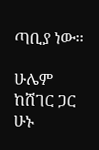ጣቢያ ነው፡፡

ሁሌም ከሸገር ጋር ሁኑ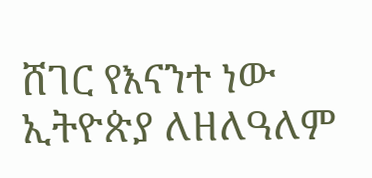ሸገር የእናንተ ነው
ኢትዮጵያ ለዘለዓለም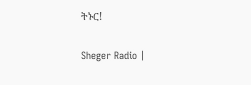ትኑር!

Sheger Radio |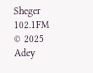Sheger 102.1FM  © 2025 Adey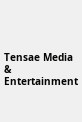Tensae Media & Entertainment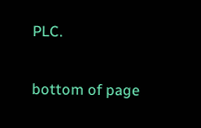PLC.

bottom of page